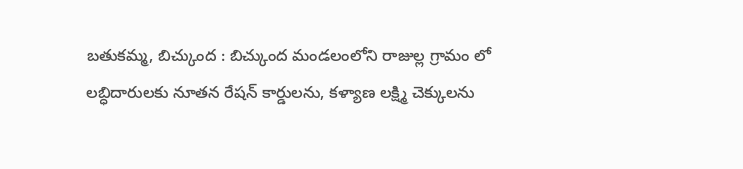బతుకమ్మ, బిచ్కుంద : బిచ్కుంద మండలంలోని రాజుల్ల గ్రామం లో లబ్ధిదారులకు నూతన రేషన్ కార్డులను, కళ్యాణ లక్ష్మి చెక్కులను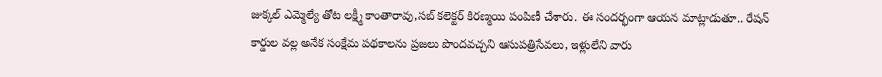జుక్కల్ ఎమ్మెల్యే తోట లక్ష్మీ కాంతారావు,సబ్ కలెక్టర్ కిరణ్మయి పంపిణీ చేశారు. ఈ సందర్భంగా ఆయన మాట్లాడుతూ.. రేషన్ కార్డుల వల్ల అనేక సంక్షేమ పథకాలను ప్రజలు పొందవచ్చని ఆసుపత్రిసేవలు, ఇళ్లులేని వారు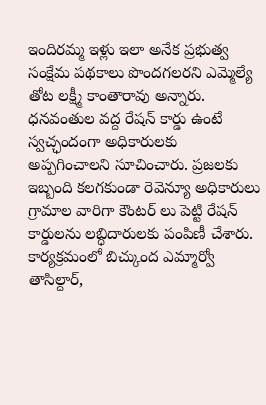ఇందిరమ్మ ఇళ్లు ఇలా అనేక ప్రభుత్వ సంక్షేమ పథకాలు పొందగలరని ఎమ్మెల్యే తోట లక్ష్మీ కాంతారావు అన్నారు. ధనవంతుల వద్ద రేషన్ కార్డు ఉంటే స్వచ్ఛందంగా అధికారులకు అప్పగించాలని సూచించారు. ప్రజలకు ఇబ్బంది కలగకుండా రెవెన్యూ అధికారులు గ్రామాల వారిగా కౌంటర్ లు పెట్టి రేషన్ కార్డులను లబ్ధిదారులకు పంపిణీ చేశారు. కార్యక్రమంలో బిచ్కుంద ఎమ్మార్వో తాసిల్దార్,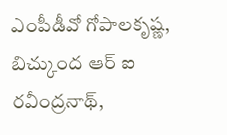ఎంపీడీవో గోపాలకృష్ణ, బిచ్కుంద ఆర్ ఐ రవీంద్రనాథ్,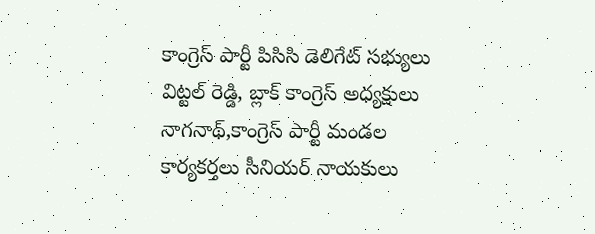కాంగ్రెస్ పార్టీ పిసిసి డెలిగేట్ సభ్యులు విట్టల్ రెడ్డి, బ్లాక్ కాంగ్రెస్ అధ్యక్షులు నాగనాథ్,కాంగ్రెస్ పార్టీ మండల కార్యకర్తలు సీనియర్ నాయకులు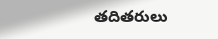తదితరులు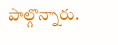పాల్గొన్నారు.